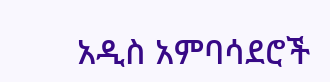አዲስ አምባሳደሮች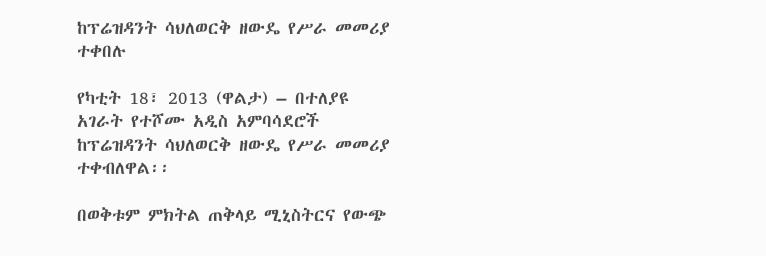ከፕሬዝዳንት ሳህለወርቅ ዘውዴ የሥራ መመሪያ ተቀበሉ

የካቲት 18፣ 2013 (ዋልታ) – በተለያዩ አገራት የተሾሙ አዲስ አምባሳደሮች ከፕሬዝዳንት ሳህለወርቅ ዘውዴ የሥራ መመሪያ ተቀብለዋል፡፡

በወቅቱም ምክትል ጠቅላይ ሚኒስትርና የውጭ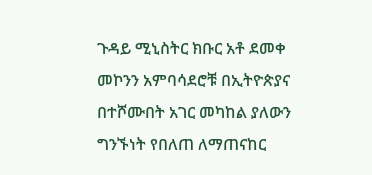ጉዳይ ሚኒስትር ክቡር አቶ ደመቀ መኮንን አምባሳደሮቹ በኢትዮጵያና በተሾሙበት አገር መካከል ያለውን ግንኙነት የበለጠ ለማጠናከር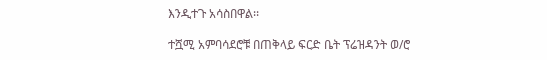እንዲተጉ አሳስበዋል፡፡

ተሿሚ አምባሳደሮቹ በጠቅላይ ፍርድ ቤት ፕሬዝዳንት ወ/ሮ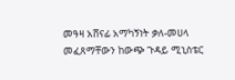መዓዛ አሸናፊ አማካኝነት ቃለ-መሀላ መፈጸማቸውን ከውጭ ጉዳይ ሚኒስቴር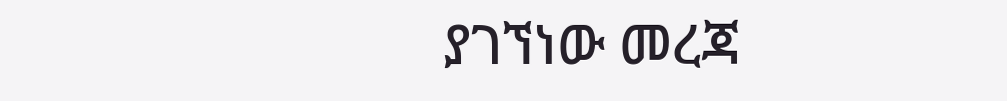ያገኘነው መረጃ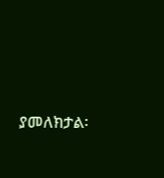ያመለክታል፡